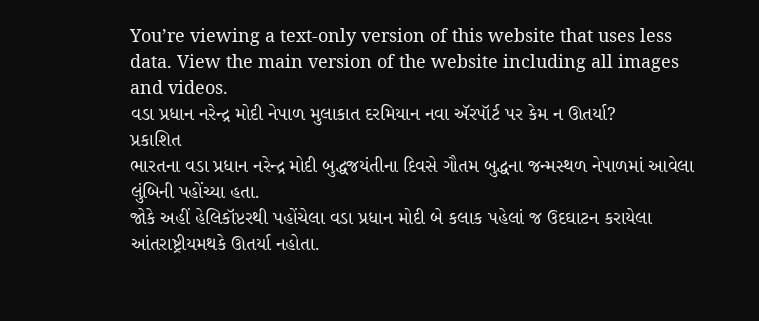You’re viewing a text-only version of this website that uses less data. View the main version of the website including all images and videos.
વડા પ્રધાન નરેન્દ્ર મોદી નેપાળ મુલાકાત દરમિયાન નવા ઍરપૉર્ટ પર કેમ ન ઊતર્યા?
પ્રકાશિત
ભારતના વડા પ્રધાન નરેન્દ્ર મોદી બુદ્ધજયંતીના દિવસે ગૌતમ બુદ્ધના જન્મસ્થળ નેપાળમાં આવેલા લુંબિની પહોંચ્યા હતા.
જોકે અહીં હેલિકૉપ્ટરથી પહોંચેલા વડા પ્રધાન મોદી બે કલાક પહેલાં જ ઉદઘાટન કરાયેલા આંતરાષ્ટ્રીયમથકે ઊતર્યા નહોતા.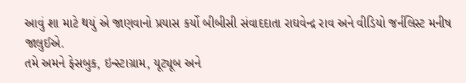આવું શા માટે થયું એ જાણવાનો પ્રયાસ કર્યો બીબીસી સંવાદદાતા રાઘવેન્દ્ર રાવ અને વીડિયો જર્નલિસ્ટ મનીષ જાલુઈએ.
તમે અમને ફેસબુક, ઇન્સ્ટાગ્રામ, યૂટ્યૂબ અને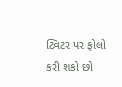ટ્વિટર પર ફોલો કરી શકો છો